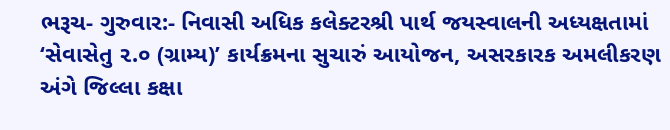ભરૂચ- ગુરુવાર:- નિવાસી અધિક કલેક્ટરશ્રી પાર્થ જયસ્વાલની અધ્યક્ષતામાં ‘સેવાસેતુ ૨.૦ (ગ્રામ્ય)’ કાર્યક્રમના સુચારું આયોજન, અસરકારક અમલીકરણ અંગે જિલ્લા કક્ષા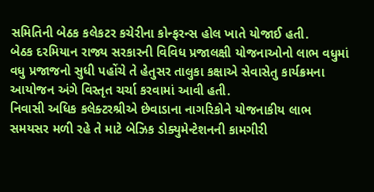સમિતિની બેઠક કલેકટર કચેરીના કોન્ફરન્સ હોલ ખાતે યોજાઈ હતી.
બેઠક દરમિયાન રાજ્ય સરકારની વિવિધ પ્રજાલક્ષી યોજનાઓનો લાભ વધુમાં વધુ પ્રજાજનો સુધી પહોંચે તે હેતુસર તાલુકા કક્ષાએ સેવાસેતુ કાર્યક્રમના આયોજન અંગે વિસ્તૃત ચર્ચા કરવામાં આવી હતી.
નિવાસી અધિક કલેક્ટરશ્રીએ છેવાડાના નાગરિકોને યોજનાકીય લાભ સમયસર મળી રહે તે માટે બેઝિક ડોક્યુમેન્ટેશનની કામગીરી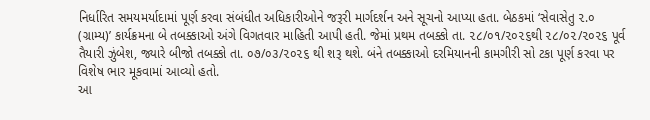નિર્ધારિત સમયમર્યાદામાં પૂર્ણ કરવા સંબંધીત અધિકારીઓને જરૂરી માર્ગદર્શન અને સૂચનો આપ્યા હતા. બેઠકમાં ‘સેવાસેતુ ૨.૦ (ગ્રામ્ય)’ કાર્યક્રમના બે તબક્કાઓ અંગે વિગતવાર માહિતી આપી હતી. જેમાં પ્રથમ તબક્કો તા. ૨૮/૦૧/૨૦૨૬થી ૨૮/૦૨/૨૦૨૬ પૂર્વ તૈયારી ઝુંબેશ, જ્યારે બીજો તબક્કો તા. ૦૭/૦૩/૨૦૨૬ થી શરૂ થશે. બંને તબક્કાઓ દરમિયાનની કામગીરી સો ટકા પૂર્ણ કરવા પર વિશેષ ભાર મૂકવામાં આવ્યો હતો.
આ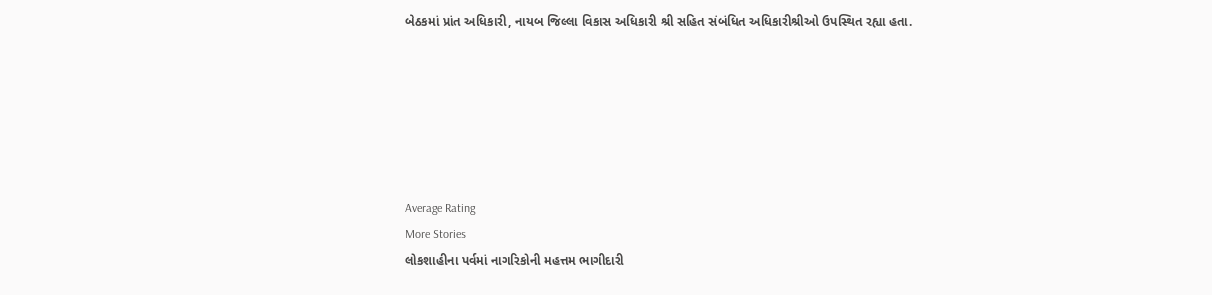બેઠકમાં પ્રાંત અધિકારી, નાયબ જિલ્લા વિકાસ અધિકારી શ્રી સહિત સંબંધિત અધિકારીશ્રીઓ ઉપસ્થિત રહ્યા હતા.






Average Rating
More Stories
લોકશાહીના પર્વમાં નાગરિકોની મહત્તમ ભાગીદારી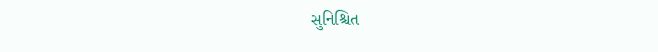સુનિશ્ચિત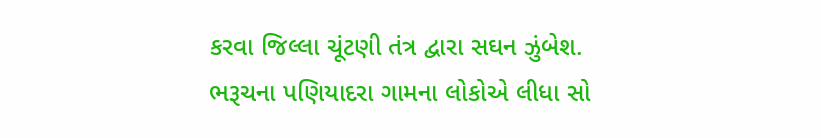કરવા જિલ્લા ચૂંટણી તંત્ર દ્વારા સઘન ઝુંબેશ.
ભરૂચના પણિયાદરા ગામના લોકોએ લીધા સો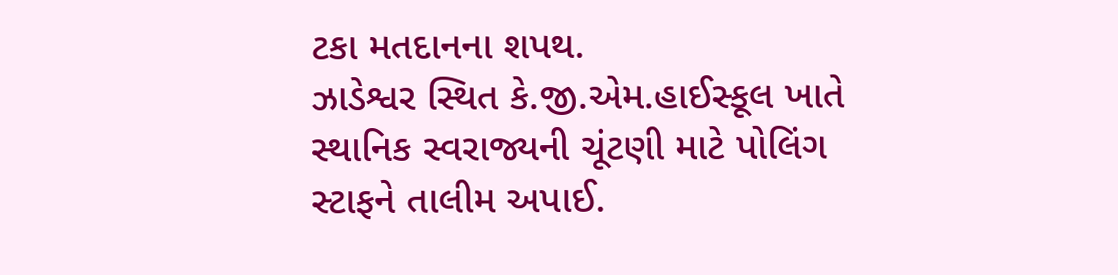ટકા મતદાનના શપથ.
ઝાડેશ્વર સ્થિત કે.જી.એમ.હાઈસ્કૂલ ખાતે સ્થાનિક સ્વરાજ્યની ચૂંટણી માટે પોલિંગ સ્ટાફને તાલીમ અપાઈ.